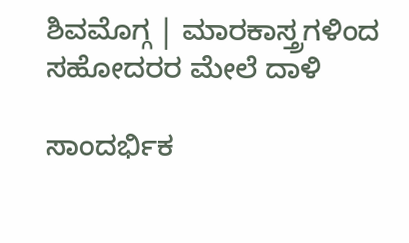ಶಿವಮೊಗ್ಗ | ಮಾರಕಾಸ್ತ್ರಗಳಿಂದ ಸಹೋದರರ ಮೇಲೆ ದಾಳಿ

ಸಾಂದರ್ಭಿಕ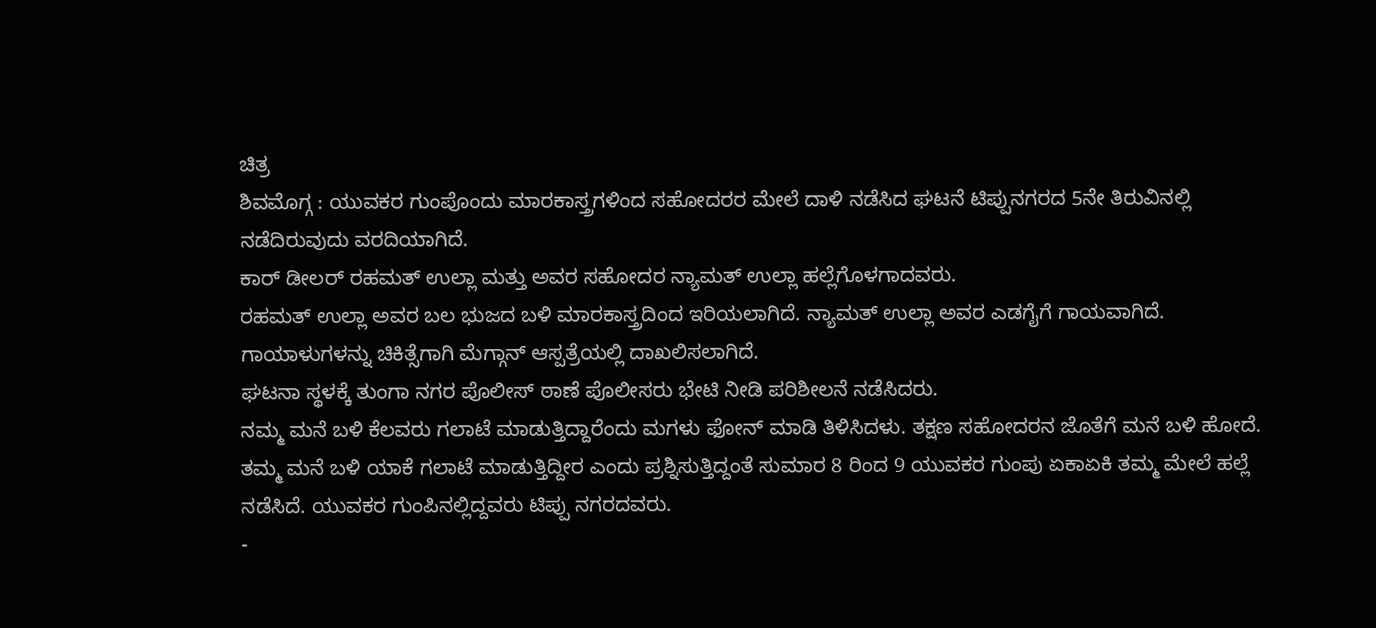ಚಿತ್ರ
ಶಿವಮೊಗ್ಗ : ಯುವಕರ ಗುಂಪೊಂದು ಮಾರಕಾಸ್ತ್ರಗಳಿಂದ ಸಹೋದರರ ಮೇಲೆ ದಾಳಿ ನಡೆಸಿದ ಘಟನೆ ಟಿಪ್ಪುನಗರದ 5ನೇ ತಿರುವಿನಲ್ಲಿ ನಡೆದಿರುವುದು ವರದಿಯಾಗಿದೆ.
ಕಾರ್ ಡೀಲರ್ ರಹಮತ್ ಉಲ್ಲಾ ಮತ್ತು ಅವರ ಸಹೋದರ ನ್ಯಾಮತ್ ಉಲ್ಲಾ ಹಲ್ಲೆಗೊಳಗಾದವರು.
ರಹಮತ್ ಉಲ್ಲಾ ಅವರ ಬಲ ಭುಜದ ಬಳಿ ಮಾರಕಾಸ್ತ್ರದಿಂದ ಇರಿಯಲಾಗಿದೆ. ನ್ಯಾಮತ್ ಉಲ್ಲಾ ಅವರ ಎಡಗೈಗೆ ಗಾಯವಾಗಿದೆ. ಗಾಯಾಳುಗಳನ್ನು ಚಿಕಿತ್ಸೆಗಾಗಿ ಮೆಗ್ಗಾನ್ ಆಸ್ಪತ್ರೆಯಲ್ಲಿ ದಾಖಲಿಸಲಾಗಿದೆ.
ಘಟನಾ ಸ್ಥಳಕ್ಕೆ ತುಂಗಾ ನಗರ ಪೊಲೀಸ್ ಠಾಣೆ ಪೊಲೀಸರು ಭೇಟಿ ನೀಡಿ ಪರಿಶೀಲನೆ ನಡೆಸಿದರು.
ನಮ್ಮ ಮನೆ ಬಳಿ ಕೆಲವರು ಗಲಾಟೆ ಮಾಡುತ್ತಿದ್ದಾರೆಂದು ಮಗಳು ಫೋನ್ ಮಾಡಿ ತಿಳಿಸಿದಳು. ತಕ್ಷಣ ಸಹೋದರನ ಜೊತೆಗೆ ಮನೆ ಬಳಿ ಹೋದೆ. ತಮ್ಮ ಮನೆ ಬಳಿ ಯಾಕೆ ಗಲಾಟೆ ಮಾಡುತ್ತಿದ್ದೀರ ಎಂದು ಪ್ರಶ್ನಿಸುತ್ತಿದ್ದಂತೆ ಸುಮಾರ 8 ರಿಂದ 9 ಯುವಕರ ಗುಂಪು ಏಕಾಏಕಿ ತಮ್ಮ ಮೇಲೆ ಹಲ್ಲೆ ನಡೆಸಿದೆ. ಯುವಕರ ಗುಂಪಿನಲ್ಲಿದ್ದವರು ಟಿಪ್ಪು ನಗರದವರು.
-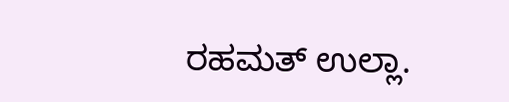ರಹಮತ್ ಉಲ್ಲಾ.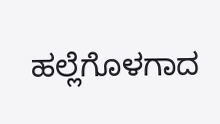ಹಲ್ಲೆಗೊಳಗಾದ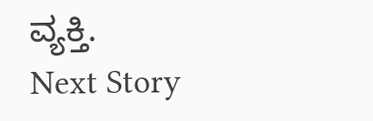ವ್ಯಕ್ತಿ.
Next Story